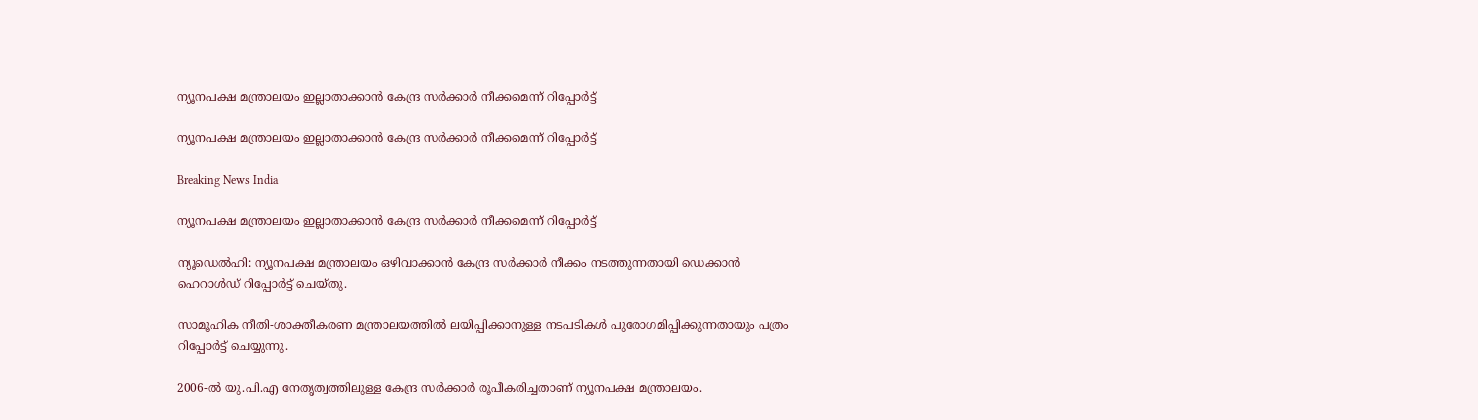ന്യൂനപക്ഷ മന്ത്രാലയം ഇല്ലാതാക്കാന്‍ കേന്ദ്ര സര്‍ക്കാര്‍ നീക്കമെന്ന് റിപ്പോര്‍ട്ട്

ന്യൂനപക്ഷ മന്ത്രാലയം ഇല്ലാതാക്കാന്‍ കേന്ദ്ര സര്‍ക്കാര്‍ നീക്കമെന്ന് റിപ്പോര്‍ട്ട്

Breaking News India

ന്യൂനപക്ഷ മന്ത്രാലയം ഇല്ലാതാക്കാന്‍ കേന്ദ്ര സര്‍ക്കാര്‍ നീക്കമെന്ന് റിപ്പോര്‍ട്ട്

ന്യൂഡെല്‍ഹി: ന്യൂനപക്ഷ മന്ത്രാലയം ഒഴിവാക്കാന്‍ കേന്ദ്ര സര്‍ക്കാര്‍ നീക്കം നടത്തുന്നതായി ഡെക്കാന്‍ ഹെറാള്‍ഡ് റിപ്പോര്‍ട്ട് ചെയ്തു.

സാമൂഹിക നീതി-ശാക്തീകരണ മന്ത്രാലയത്തില്‍ ലയിപ്പിക്കാനുള്ള നടപടികള്‍ പുരോഗമിപ്പിക്കുന്നതായും പത്രം റിപ്പോര്‍ട്ട് ചെയ്യുന്നു.

2006-ല്‍ യു.പി.എ നേതൃത്വത്തിലുള്ള കേന്ദ്ര സര്‍ക്കാര്‍ രൂപീകരിച്ചതാണ് ന്യൂനപക്ഷ മന്ത്രാലയം.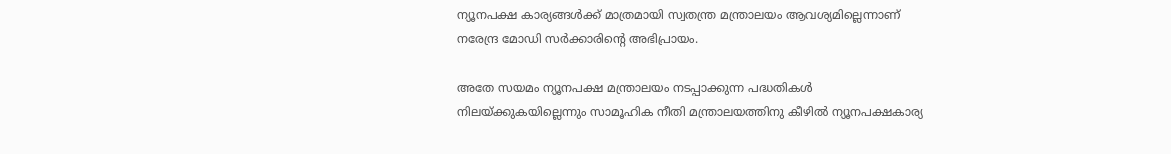ന്യൂനപക്ഷ കാര്യങ്ങള്‍ക്ക് മാത്രമായി സ്വതന്ത്ര മന്ത്രാലയം ആവശ്യമില്ലെന്നാണ് നരേന്ദ്ര മോഡി സര്‍ക്കാരിന്റെ അഭിപ്രായം.

അതേ സയമം ന്യൂനപക്ഷ മന്ത്രാലയം നടപ്പാക്കുന്ന പദ്ധതികള്‍ നിലയ്ക്കുകയില്ലെന്നും സാമൂഹിക നീതി മന്ത്രാലയത്തിനു കീഴില്‍ ന്യൂനപക്ഷകാര്യ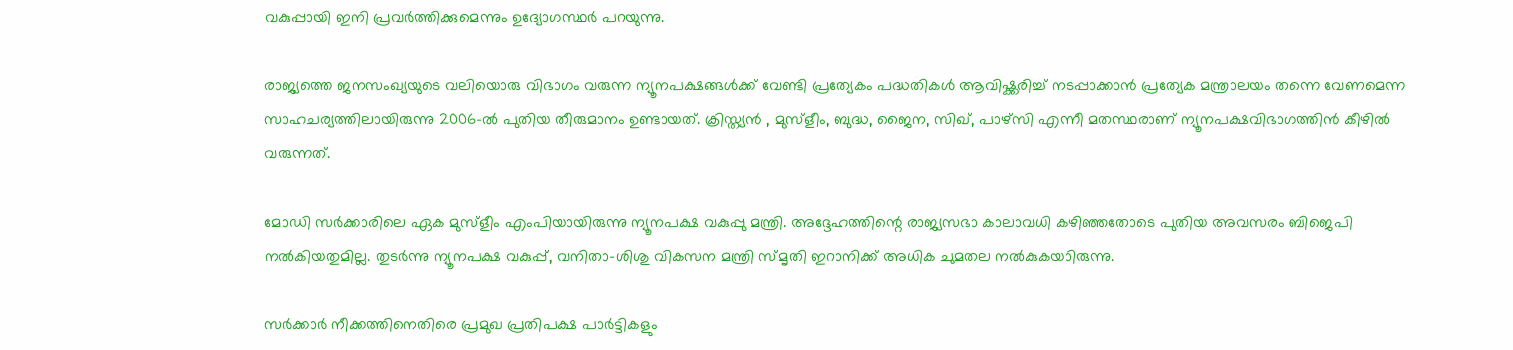വകുപ്പായി ഇനി പ്രവര്‍ത്തിക്കുമെന്നും ഉദ്യോഗസ്ഥര്‍ പറയുന്നു.

രാജ്യത്തെ ജനസംഖ്യയുടെ വലിയൊരു വിഭാഗം വരുന്ന ന്യൂനപക്ഷങ്ങള്‍ക്ക് വേണ്ടി പ്രത്യേകം പദ്ധതികള്‍ ആവിഷ്ക്കരിച്ച് നടപ്പാക്കാന്‍ പ്രത്യേക മന്ത്രാലയം തന്നെ വേണമെന്ന സാഹചര്യത്തിലായിരുന്നു 2006-ല്‍ പുതിയ തീരുമാനം ഉണ്ടായത്. ക്രിസ്ത്യന്‍ ‍, മുസ്ളീം, ബുദ്ധ, ജൈന, സിഖ്, പാഴ്സി എന്നീ മതസ്ഥരാണ് ന്യൂനപക്ഷവിഭാഗത്തിന്‍ കീഴില്‍ വരുന്നത്.

മോഡി സര്‍ക്കാരിലെ ഏക മുസ്ളീം എംപിയായിരുന്നു ന്യൂനപക്ഷ വകുപ്പു മന്ത്രി. അദ്ദേഹത്തിന്റെ രാജ്യസഭാ കാലാവധി കഴിഞ്ഞതോടെ പുതിയ അവസരം ബിജെപി നല്‍കിയതുമില്ല. തുടര്‍ന്നു ന്യൂനപക്ഷ വകുപ്പ്, വനിതാ-ശിശു വികസന മന്ത്രി സ്മൃതി ഇറാനിക്ക് അധിക ചുമതല നല്‍കുകയാിരുന്നു.

സര്‍ക്കാര്‍ നീക്കത്തിനെതിരെ പ്രമുഖ പ്രതിപക്ഷ പാര്‍ട്ടികളും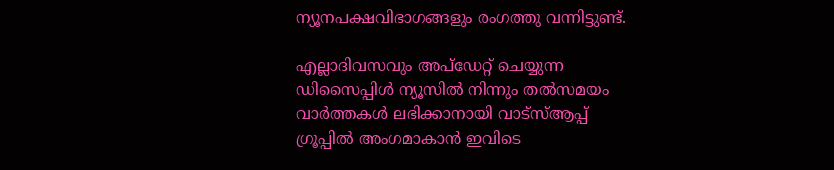ന്യൂനപക്ഷവിഭാഗങ്ങളും രംഗത്തു വന്നിട്ടുണ്ട്.

എല്ലാദിവസവും അപ്ഡേറ്റ് ചെയ്യുന്ന ഡിസൈപ്പിൾ ന്യൂസിൽ നിന്നും തൽസമയം വാർത്തകൾ ലഭിക്കാനായി വാട്സ്ആപ്പ് ഗ്രൂപ്പിൽ അംഗമാകാൻ ഇവിടെ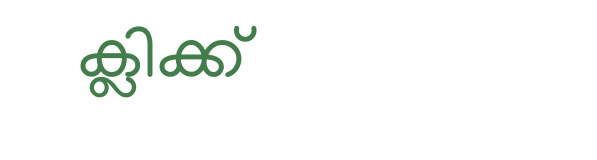ക്ലിക്ക്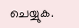ചെയ്യുക.